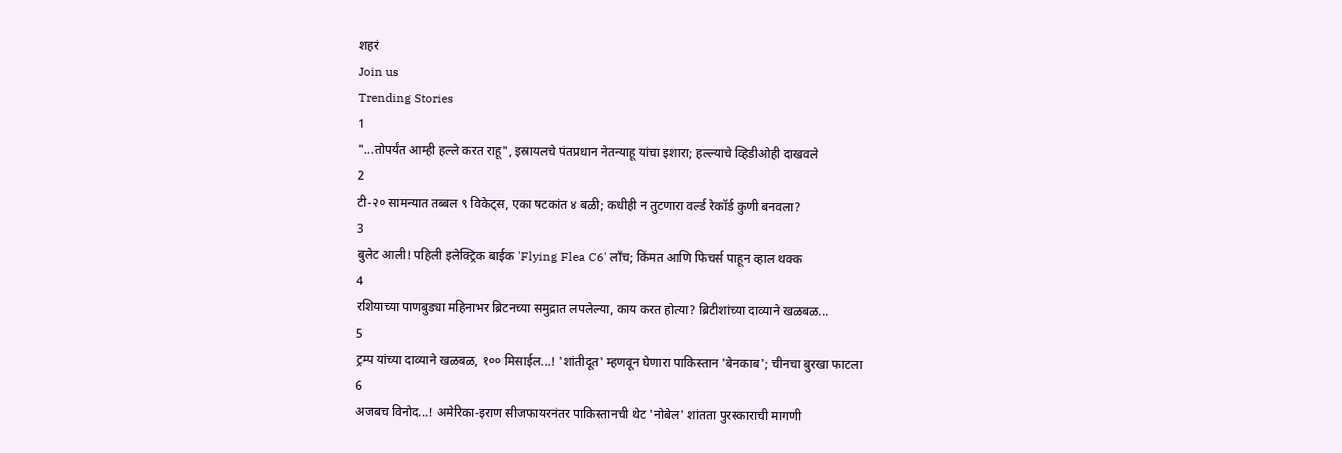शहरं
Join us
Trending Stories
1
"...तोपर्यंत आम्ही हल्ले करत राहू", इस्रायलचे पंतप्रधान नेतन्याहू यांचा इशारा; हल्ल्याचे व्हिडीओही दाखवले
2
टी-२० सामन्यात तब्बल ९ विकेट्स, एका षटकांत ४ बळी; कधीही न तुटणारा वर्ल्ड रेकॉर्ड कुणी बनवला?
3
बुलेट आली! पहिली इलेक्ट्रिक बाईक 'Flying Flea C6' लाँच; किंमत आणि फिचर्स पाहून व्हाल थक्क
4
रशियाच्या पाणबुड्या महिनाभर ब्रिटनच्या समुद्रात लपलेल्या, काय करत होत्या? ब्रिटीशांच्या दाव्याने खळबळ...
5
ट्रम्प यांच्या दाव्याने खळबळ, १०० मिसाईल...! 'शांतीदूत' म्हणवून घेणारा पाकिस्तान 'बेनकाब'; चीनचा बुरखा फाटला
6
अजबच विनोद...! अमेरिका-इराण सीजफायरनंतर पाकिस्तानची थेट 'नोबेल' शांतता पुरस्काराची मागणी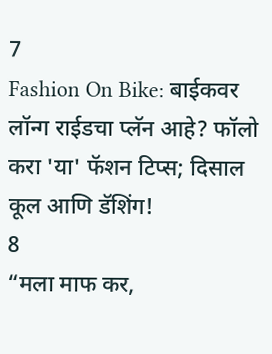7
Fashion On Bike: बाईकवर लॉन्ग राईडचा प्लॅन आहे? फॉलो करा 'या' फॅशन टिप्स; दिसाल कूल आणि डॅशिंग!
8
“मला माफ कर,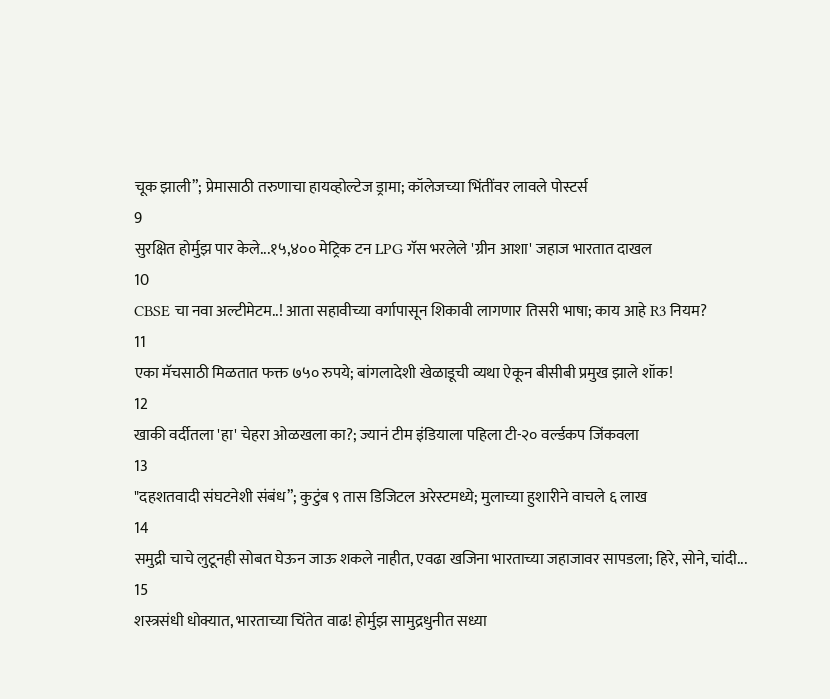चूक झाली”; प्रेमासाठी तरुणाचा हायव्होल्टेज ड्रामा; कॉलेजच्या भिंतींवर लावले पोस्टर्स
9
सुरक्षित होर्मुझ पार केले...१५,४०० मेट्रिक टन LPG गॅस भरलेले 'ग्रीन आशा' जहाज भारतात दाखल
10
CBSE चा नवा अल्टीमेटम..! आता सहावीच्या वर्गापासून शिकावी लागणार तिसरी भाषा; काय आहे R3 नियम?
11
एका मॅचसाठी मिळतात फक्त ७५० रुपये; बांगलादेशी खेळाडूची व्यथा ऐकून बीसीबी प्रमुख झाले शॉक!
12
खाकी वर्दीतला 'हा' चेहरा ओळखला का?; ज्यानं टीम इंडियाला पहिला टी-२० वर्ल्डकप जिंकवला
13
"दहशतवादी संघटनेशी संबंध”; कुटुंब ९ तास डिजिटल अरेस्टमध्ये; मुलाच्या हुशारीने वाचले ६ लाख
14
समुद्री चाचे लुटूनही सोबत घेऊन जाऊ शकले नाहीत, एवढा खजिना भारताच्या जहाजावर सापडला; हिरे, सोने, चांदी...
15
शस्त्रसंधी धोक्यात, भारताच्या चिंतेत वाढ! होर्मुझ सामुद्रधुनीत सध्या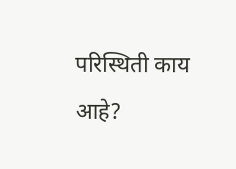परिस्थिती काय आहे?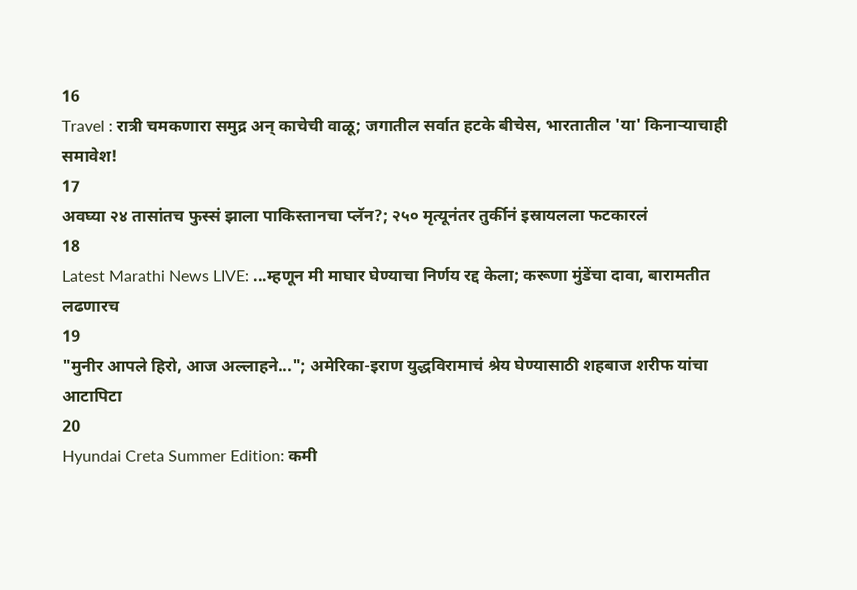16
Travel : रात्री चमकणारा समुद्र अन् काचेची वाळू; जगातील सर्वात हटके बीचेस, भारतातील 'या' किनाऱ्याचाही समावेश!
17
अवघ्या २४ तासांतच फुस्सं झाला पाकिस्तानचा प्लॅन?; २५० मृत्यूनंतर तुर्कीनं इस्रायलला फटकारलं
18
Latest Marathi News LIVE: ...म्हणून मी माघार घेण्याचा निर्णय रद्द केला; करूणा मुंडेंचा दावा, बारामतीत लढणारच
19
"मुनीर आपले हिरो, आज अल्लाहने..."; अमेरिका-इराण युद्धविरामाचं श्रेय घेण्यासाठी शहबाज शरीफ यांचा आटापिटा
20
Hyundai Creta Summer Edition: कमी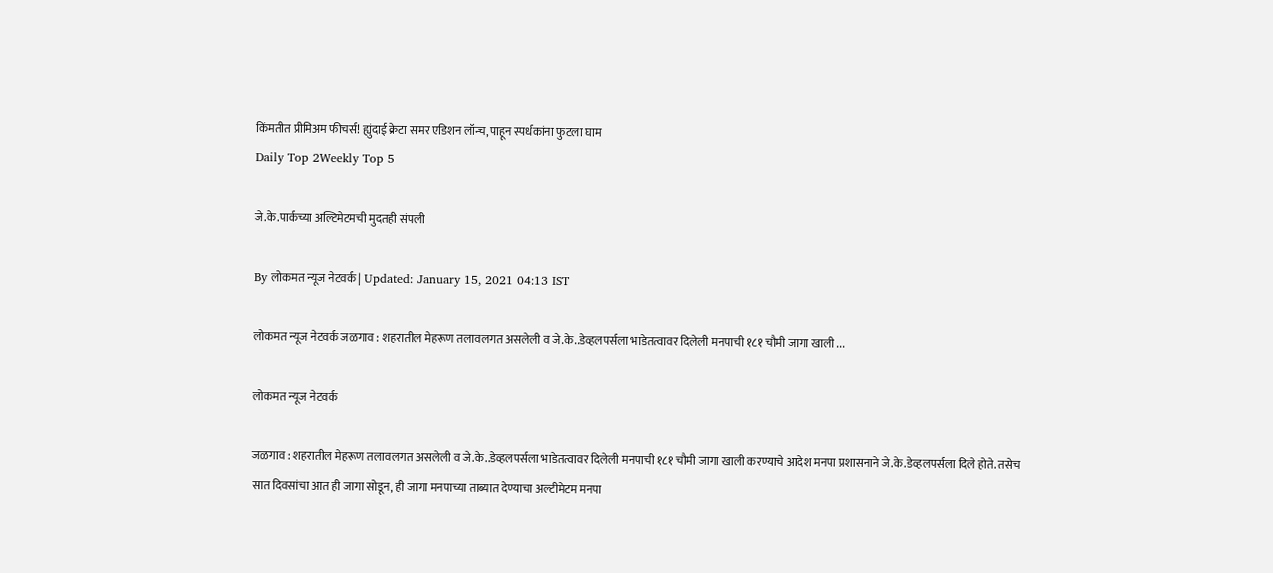किंमतीत प्रीमिअम फीचर्स! ह्युंदाई क्रेटा समर एडिशन लॉन्च, पाहून स्पर्धकांना फुटला घाम
Daily Top 2Weekly Top 5

जे.के.पार्कच्या अल्टिमेटमची मुदतही संपली

By लोकमत न्यूज नेटवर्क | Updated: January 15, 2021 04:13 IST

लोकमत न्यूज नेटवर्क जळगाव : शहरातील मेहरूण तलावलगत असलेली व जे.के..डेव्हलपर्सला भाडेतत्वावर दिलेली मनपाची १८१ चौमी जागा खाली ...

लोकमत न्यूज नेटवर्क

जळगाव : शहरातील मेहरूण तलावलगत असलेली व जे.के..डेव्हलपर्सला भाडेतत्वावर दिलेली मनपाची १८१ चौमी जागा खाली करण्याचे आदेश मनपा प्रशासनाने जे.के.डेव्हलपर्सला दिले होते. तसेच सात दिवसांचा आत ही जागा सोडून, ही जागा मनपाच्या ताब्यात देण्याचा अल्टीमेटम मनपा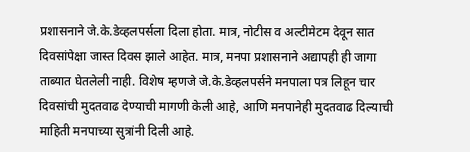प्रशासनाने जे.के.डेव्हलपर्सला दिला होता. मात्र, नोटीस व अल्टीमेटम देवून सात दिवसांपेक्षा जास्त दिवस झाले आहेत. मात्र, मनपा प्रशासनाने अद्यापही ही जागा ताब्यात घेतलेली नाही. विशेष म्हणजे जे.के.डेव्हलपर्सने मनपाला पत्र लिहून चार दिवसांची मुदतवाढ देण्याची मागणी केली आहे, आणि मनपानेही मुदतवाढ दिल्याची माहिती मनपाच्या सुत्रांनी दिली आहे.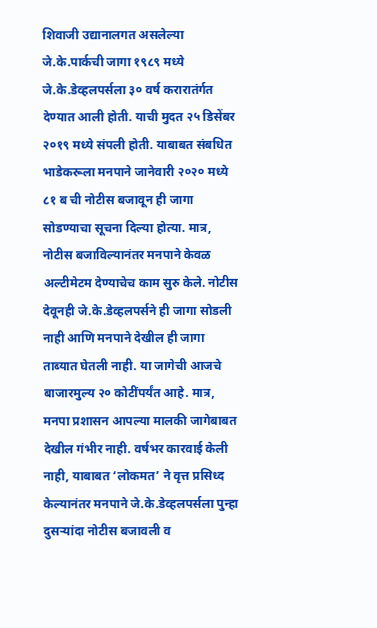शिवाजी उद्यानालगत असलेल्या जे.के.पार्कची जागा १९८९ मध्ये जे.के.डेव्हलपर्सला ३० वर्ष करारातंर्गत देण्यात आली होती. याची मुदत २५ डिसेंबर २०१९ मध्ये संपली होती. याबाबत संबधित भाडेकरूला मनपाने जानेवारी २०२० मध्ये ८१ ब ची नोटीस बजावून ही जागा सोडण्याचा सूचना दिल्या होत्या. मात्र, नोटीस बजाविल्यानंतर मनपाने केवळ अल्टीमेटम देण्याचेच काम सुरु केले. नोटीस देवूनही जे.के.डेव्हलपर्सने ही जागा सोडली नाही आणि मनपाने देखील ही जागा ताब्यात घेतली नाही. या जागेची आजचे बाजारमुल्य २० कोटींपर्यंत आहे. मात्र, मनपा प्रशासन आपल्या मालकी जागेबाबत देखील गंभीर नाही. वर्षभर कारवाई केली नाही, याबाबत ‘लोकमत’ ने वृत्त प्रसिध्द केल्यानंतर मनपाने जे.के.डेव्हलपर्सला पुन्हा दुसऱ्यांदा नोटीस बजावली व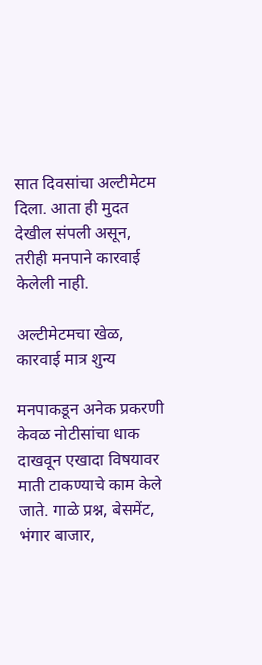सात दिवसांचा अल्टीमेटम दिला. आता ही मुदत देखील संपली असून, तरीही मनपाने कारवाई केलेली नाही.

अल्टीमेटमचा खेळ, कारवाई मात्र शुन्य

मनपाकडून अनेक प्रकरणी केवळ नोटीसांचा धाक दाखवून एखादा विषयावर माती टाकण्याचे काम केले जाते. गाळे प्रश्न, बेसमेंट, भंगार बाजार,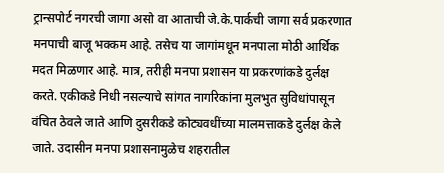ट्रान्सपोर्ट नगरची जागा असो वा आताची जे.के.पार्कची जागा सर्व प्रकरणात मनपाची बाजू भक्कम आहे. तसेच या जागांमधून मनपाला मोठी आर्थिक मदत मिळणार आहे. मात्र, तरीही मनपा प्रशासन या प्रकरणांकडे दुर्लक्ष करते. एकीकडे निधी नसल्याचे सांगत नागरिकांना मुलभुत सुविधांपासून वंचित ठेवले जाते आणि दुसरीकडे कोट्यवधींच्या मालमत्ताकडे दुर्लक्ष केले जाते. उदासीन मनपा प्रशासनामुळेच शहरातील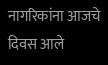नागरिकांना आजचे दिवस आले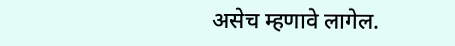असेच म्हणावे लागेल.